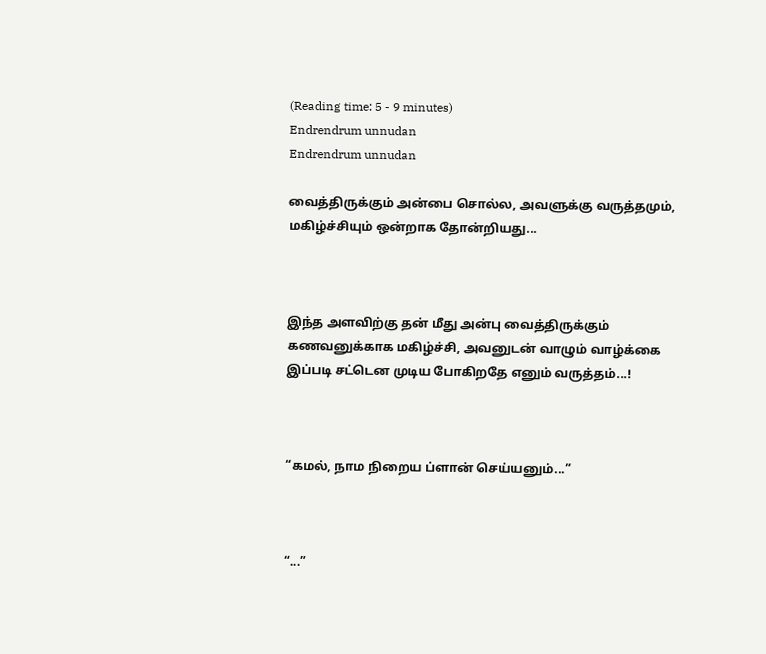(Reading time: 5 - 9 minutes)
Endrendrum unnudan
Endrendrum unnudan

வைத்திருக்கும் அன்பை சொல்ல, அவளுக்கு வருத்தமும், மகிழ்ச்சியும் ஒன்றாக தோன்றியது...



இந்த அளவிற்கு தன் மீது அன்பு வைத்திருக்கும் கணவனுக்காக மகிழ்ச்சி, அவனுடன் வாழும் வாழ்க்கை இப்படி சட்டென முடிய போகிறதே எனும் வருத்தம்...!



“கமல், நாம நிறைய ப்ளான் செய்யனும்...”



“...”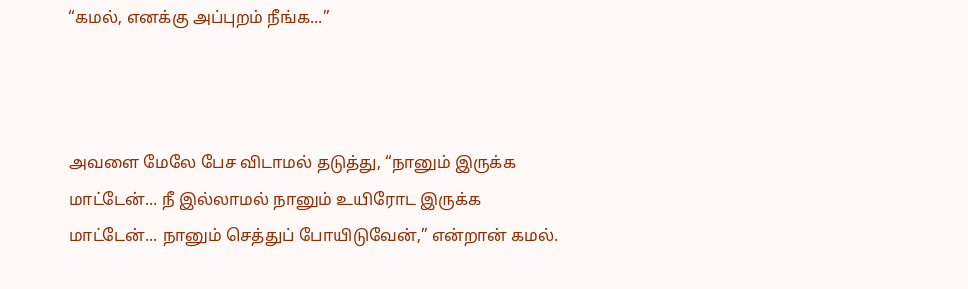“கமல், எனக்கு அப்புறம் நீங்க...”



அவளை மேலே பேச விடாமல் தடுத்து, “நானும் இருக்க மாட்டேன்... நீ இல்லாமல் நானும் உயிரோட இருக்க மாட்டேன்... நானும் செத்துப் போயிடுவேன்,” என்றான் கமல்.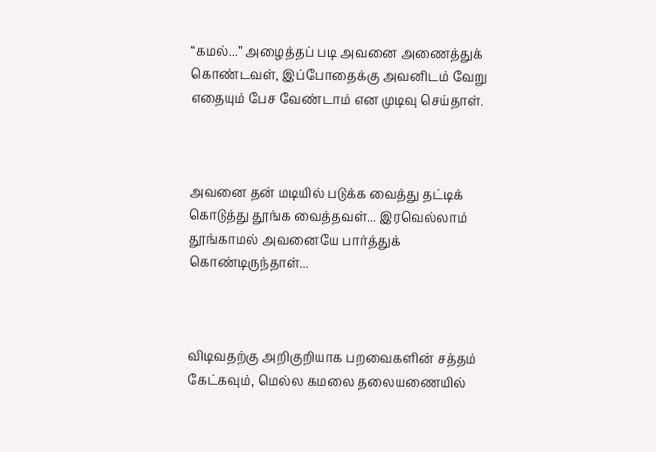“கமல்...” அழைத்தப் படி அவனை அணைத்துக் கொண்டவள், இப்போதைக்கு அவனிடம் வேறு எதையும் பேச வேண்டாம் என முடிவு செய்தாள்.



அவனை தன் மடியில் படுக்க வைத்து தட்டிக் கொடுத்து தூங்க வைத்தவள்... இரவெல்லாம் தூங்காமல் அவனையே பார்த்துக் கொண்டிருந்தாள்...



விடிவதற்கு அறிகுறியாக பறவைகளின் சத்தம் கேட்கவும், மெல்ல கமலை தலையணையில்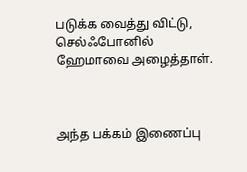படுக்க வைத்து விட்டு, செல்ஃபோனில் ஹேமாவை அழைத்தாள்.



அந்த பக்கம் இணைப்பு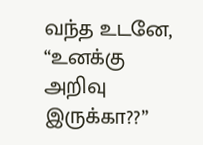வந்த உடனே, “உனக்கு அறிவு இருக்கா??”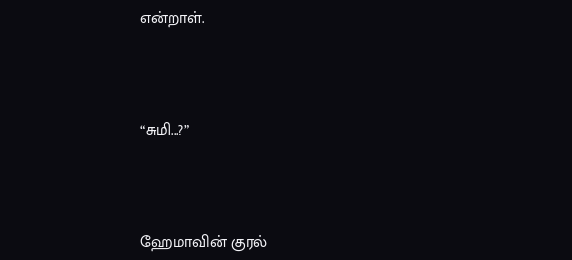என்றாள்.



“சுமி...?”



ஹேமாவின் குரல்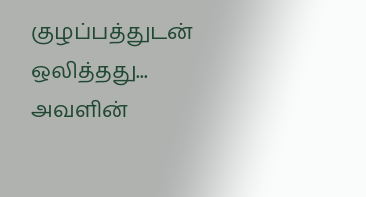குழப்பத்துடன் ஒலித்தது... அவளின்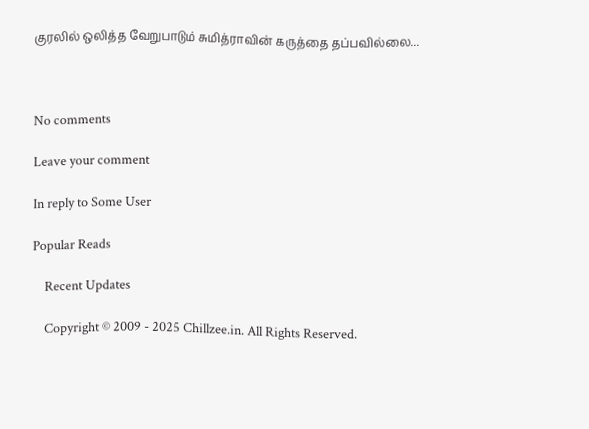குரலில் ஒலித்த வேறுபாடும் சுமித்ராவின் கருத்தை தப்பவில்லை...



No comments

Leave your comment

In reply to Some User

Popular Reads

    Recent Updates

    Copyright © 2009 - 2025 Chillzee.in. All Rights Reserved.